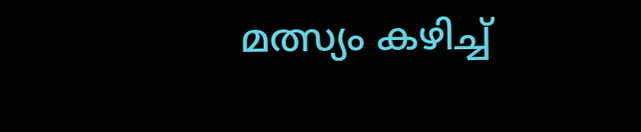മത്സ്യം കഴിച്ച്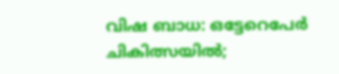വിഷ ബാധ: ഒട്ടേറെപേർ ചികിത്സയിൽ;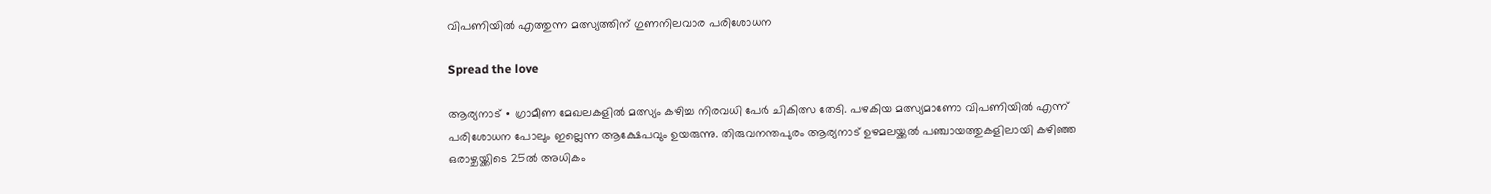വിപണിയിൽ എത്തുന്ന മത്സ്യത്തിന് ഗുണനിലവാര പരിശോധന

Spread the love

ആര്യനാട് ∙ ഗ്രാമീണ മേഖലകളിൽ മത്സ്യം കഴിച്ച നിരവധി പേർ ചികിത്സ തേടി. പഴകിയ മത്സ്യമാണോ വിപണിയിൽ എന്ന് പരിശോധന പോലും ഇല്ലെന്ന ആക്ഷേപവും ഉയരുന്നു. തിരുവനന്തപുരം ആര്യനാട് ഉഴമലയ്ക്കൽ പഞ്ചായത്തുകളിലായി കഴിഞ്ഞ ഒരാഴ്ചയ്ക്കിടെ 25ൽ അധികം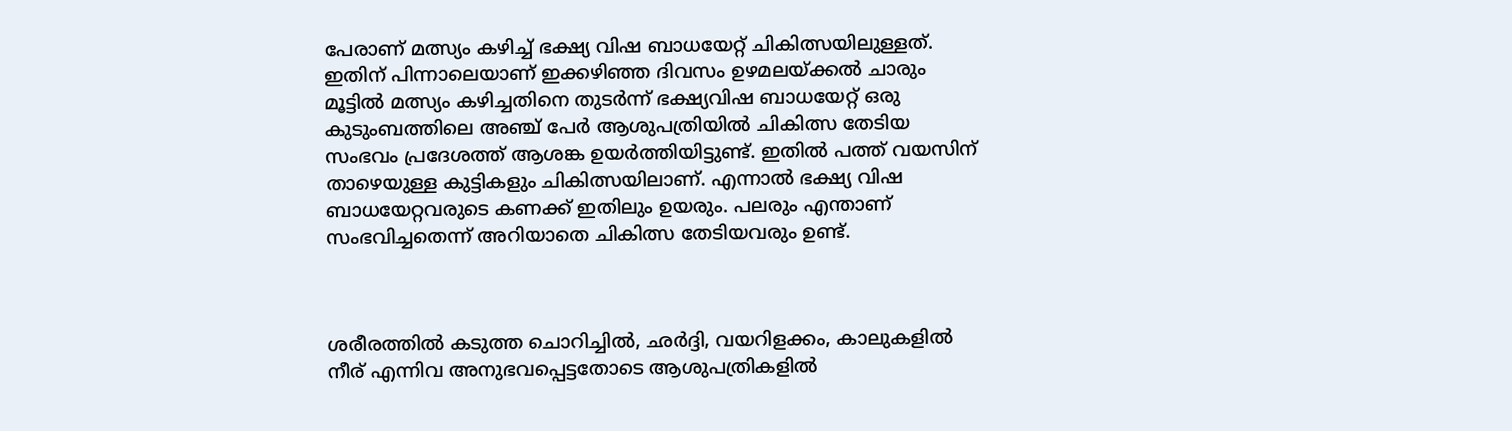പേരാണ് മത്സ്യം കഴിച്ച് ഭക്ഷ്യ വിഷ ബാധയേറ്റ് ചികിത്സയിലുള്ളത്. ഇതിന് പിന്നാലെയാണ് ഇക്കഴിഞ്ഞ ദിവസം ഉഴമലയ്ക്കൽ ചാരും മൂട്ടിൽ മത്സ്യം കഴിച്ചതിനെ തുടർന്ന് ഭക്ഷ്യവിഷ ബാധയേറ്റ് ഒരു കുടുംബത്തിലെ അഞ്ച് പേർ ആശുപത്രിയിൽ ചികിത്സ തേടിയ സംഭവം പ്രദേശത്ത് ആശങ്ക ഉയർത്തിയിട്ടുണ്ട്. ഇതിൽ പത്ത് വയസിന് താഴെയുള്ള കുട്ടികളും ചികിത്സയിലാണ്. എന്നാൽ ഭക്ഷ്യ വിഷ ബാധയേറ്റവരുടെ കണക്ക് ഇതിലും ഉയരും. പലരും എന്താണ് സംഭവിച്ചതെന്ന് അറിയാതെ ചികിത്സ തേടിയവരും ഉണ്ട്.



ശരീരത്തിൽ കടുത്ത ചൊറിച്ചിൽ, ഛർദ്ദി, വയറിളക്കം, കാലുകളിൽ നീര് എന്നിവ അനുഭവപ്പെട്ടതോടെ ആശുപത്രികളിൽ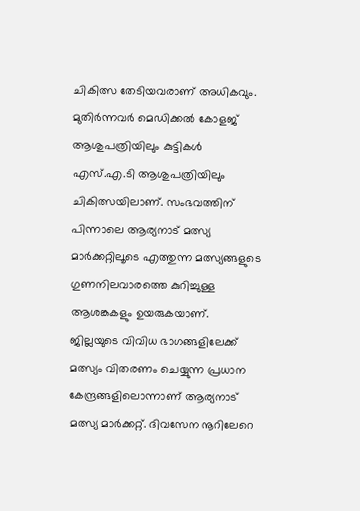ചികിത്സ തേടിയവരാണ് അധികവും. മുതിർന്നവർ മെഡിക്കൽ കോളജ് ആശുപത്രിയിലും കുട്ടികൾ എസ്.എ.ടി ആശുപത്രിയിലും ചികിത്സയിലാണ്. സംഭവത്തിന് പിന്നാലെ ആര്യനാട് മത്സ്യ മാർക്കറ്റിലൂടെ എത്തുന്ന മത്സ്യങ്ങളുടെ ഗുണനിലവാരത്തെ കുറിച്ചുള്ള ആശങ്കകളും ഉയരുകയാണ്. ജില്ലയുടെ വിവിധ ഭാഗങ്ങളിലേക്ക് മത്സ്യം വിതരണം ചെയ്യുന്ന പ്രധാന കേന്ദ്രങ്ങളിലൊന്നാണ് ആര്യനാട് മത്സ്യ മാർക്കറ്റ്. ദിവസേന നൂറിലേറെ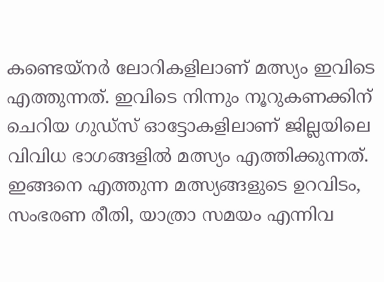കണ്ടെയ്നർ ലോറികളിലാണ് മത്സ്യം ഇവിടെ എത്തുന്നത്. ഇവിടെ നിന്നും നൂറുകണക്കിന് ചെറിയ ഗുഡ്സ് ഓട്ടോകളിലാണ് ജില്ലയിലെ വിവിധ ഭാഗങ്ങളിൽ മത്സ്യം എത്തിക്കുന്നത്. ഇങ്ങനെ എത്തുന്ന മത്സ്യങ്ങളുടെ ഉറവിടം, സംഭരണ രീതി, യാത്രാ സമയം എന്നിവ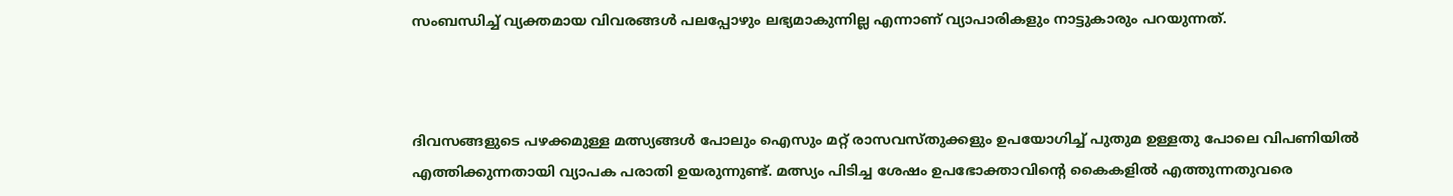സംബന്ധിച്ച് വ്യക്തമായ വിവരങ്ങൾ പലപ്പോഴും ലഭ്യമാകുന്നില്ല എന്നാണ് വ്യാപാരികളും നാട്ടുകാരും പറയുന്നത്.



ദിവസങ്ങളുടെ പഴക്കമുള്ള മത്സ്യങ്ങൾ പോലും ഐസും മറ്റ് രാസവസ്തുക്കളും ഉപയോഗിച്ച് പുതുമ ഉള്ളതു പോലെ വിപണിയിൽ എത്തിക്കുന്നതായി വ്യാപക പരാതി ഉയരുന്നുണ്ട്. മത്സ്യം പിടിച്ച ശേഷം ഉപഭോക്താവിന്റെ കൈകളിൽ എത്തുന്നതുവരെ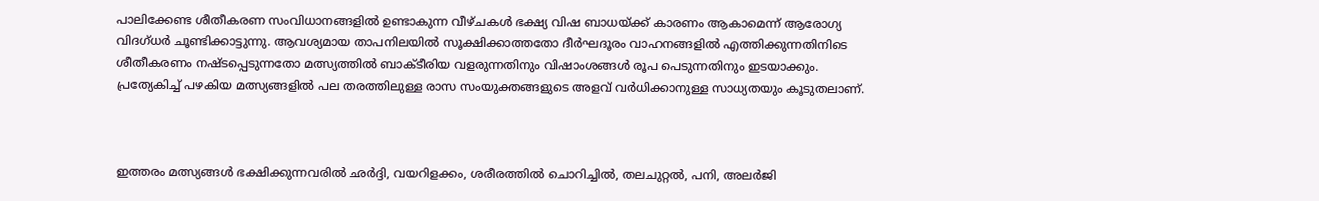പാലിക്കേണ്ട ശീതീകരണ സംവിധാനങ്ങളിൽ ഉണ്ടാകുന്ന വീഴ്ചകൾ ഭക്ഷ്യ വിഷ ബാധയ്ക്ക് കാരണം ആകാമെന്ന് ആരോഗ്യ വിദഗ്ധർ ചൂണ്ടിക്കാട്ടുന്നു. ആവശ്യമായ താപനിലയിൽ സൂക്ഷിക്കാത്തതോ ദീർഘദൂരം വാഹനങ്ങളിൽ എത്തിക്കുന്നതിനിടെ ശീതീകരണം നഷ്ടപ്പെടുന്നതോ മത്സ്യത്തിൽ ബാക്ടീരിയ വളരുന്നതിനും വിഷാംശങ്ങൾ രൂപ പെടുന്നതിനും ഇടയാക്കും. പ്രത്യേകിച്ച് പഴകിയ മത്സ്യങ്ങളിൽ പല തരത്തിലുള്ള രാസ സംയുക്തങ്ങളുടെ അളവ് വർധിക്കാനുള്ള സാധ്യതയും കൂടുതലാണ്.



ഇത്തരം മത്സ്യങ്ങൾ ഭക്ഷിക്കുന്നവരിൽ ഛർദ്ദി, വയറിളക്കം, ശരീരത്തിൽ ചൊറിച്ചിൽ, തലചുറ്റൽ, പനി, അലർജി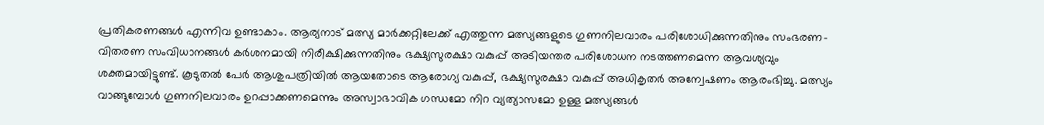പ്രതികരണങ്ങൾ എന്നിവ ഉണ്ടാകാം. ആര്യനാട് മത്സ്യ മാർക്കറ്റിലേക്ക് എത്തുന്ന മത്സ്യങ്ങളുടെ ഗുണനിലവാരം പരിശോധിക്കുന്നതിനും സംഭരണ-വിതരണ സംവിധാനങ്ങൾ കർശനമായി നിരീക്ഷിക്കുന്നതിനും ഭക്ഷ്യസുരക്ഷാ വകുപ്പ് അടിയന്തര പരിശോധന നടത്തണമെന്ന ആവശ്യവും ശക്തമായിട്ടുണ്ട്. കൂടുതൽ പേർ ആശുപത്രിയിൽ ആയതോടെ ആരോഗ്യ വകുപ്പ്, ഭക്ഷ്യസുരക്ഷാ വകുപ്പ് അധികൃതർ അന്വേഷണം ആരംഭിച്ചു. മത്സ്യം വാങ്ങുമ്പോൾ ഗുണനിലവാരം ഉറപ്പാക്കണമെന്നും അസ്വാഭാവിക ഗന്ധമോ നിറ വ്യത്യാസമോ ഉള്ള മത്സ്യങ്ങൾ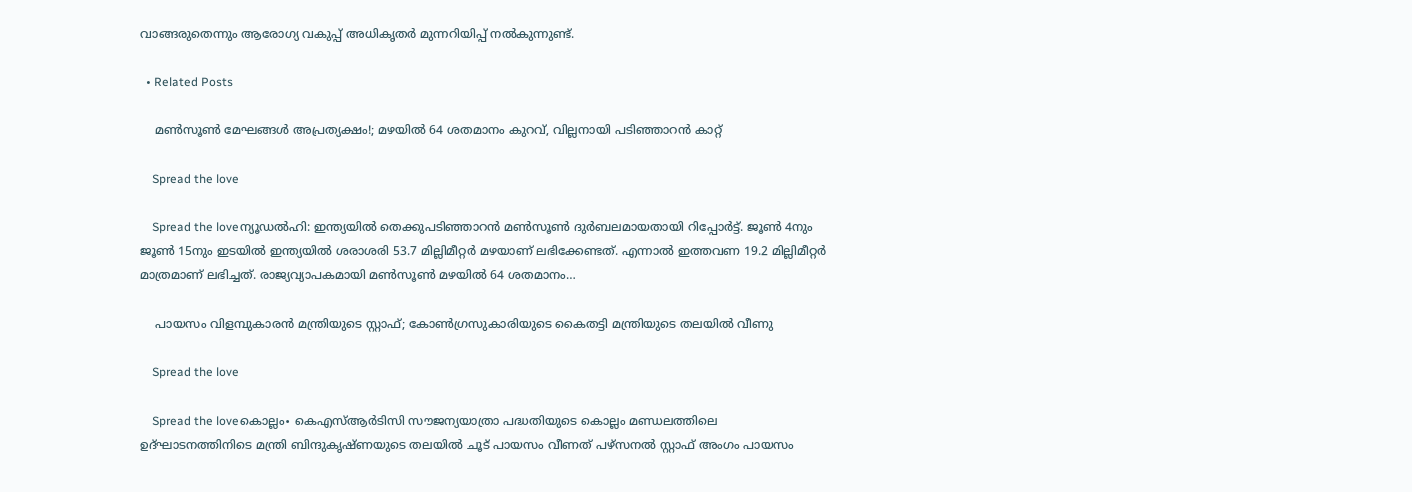വാങ്ങരുതെന്നും ആരോഗ്യ വകുപ്പ് അധികൃതർ മുന്നറിയിപ്പ് നൽകുന്നുണ്ട്.

  • Related Posts

    മണ്‍സൂണ്‍ മേഘങ്ങള്‍ അപ്രത്യക്ഷം!; മഴയില്‍ 64 ശതമാനം കുറവ്, വില്ലനായി പടിഞ്ഞാറന്‍ കാറ്റ്

    Spread the love

    Spread the loveന്യൂഡല്‍ഹി: ഇന്ത്യയില്‍ തെക്കുപടിഞ്ഞാറന്‍ മണ്‍സൂണ്‍ ദുര്‍ബലമായതായി റിപ്പോര്‍ട്ട്. ജൂണ്‍ 4നും ജൂണ്‍ 15നും ഇടയില്‍ ഇന്ത്യയില്‍ ശരാശരി 53.7 മില്ലിമീറ്റര്‍ മഴയാണ് ലഭിക്കേണ്ടത്. എന്നാല്‍ ഇത്തവണ 19.2 മില്ലിമീറ്റര്‍ മാത്രമാണ് ലഭിച്ചത്. രാജ്യവ്യാപകമായി മണ്‍സൂണ്‍ മഴയില്‍ 64 ശതമാനം…

    പായസം വിളമ്പുകാരൻ മന്ത്രിയുടെ സ്റ്റാഫ്; കോൺഗ്രസുകാരിയുടെ കൈതട്ടി മന്ത്രിയുടെ തലയിൽ വീണു

    Spread the love

    Spread the loveകൊല്ലം∙ കെഎസ്ആർടിസി സൗജന്യയാത്രാ പദ്ധതിയുടെ കൊല്ലം മണ്ഡലത്തിലെ ഉദ്ഘാടനത്തിനിടെ മന്ത്രി ബിന്ദുകൃഷ്ണയുടെ തലയിൽ ചൂട് പായസം വീണത് പഴ്സനൽ സ്റ്റാഫ് അംഗം പായസം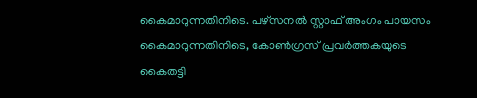കൈമാറുന്നതിനിടെ. പഴ്സനൽ സ്റ്റാഫ് അംഗം പായസം കൈമാറുന്നതിനിടെ, കോൺഗ്രസ് പ്രവർത്തകയുടെ കൈതട്ടി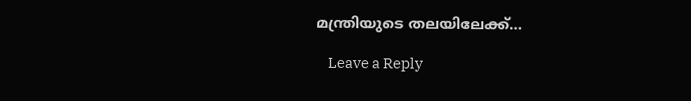മന്ത്രിയുടെ തലയിലേക്ക്…

    Leave a Reply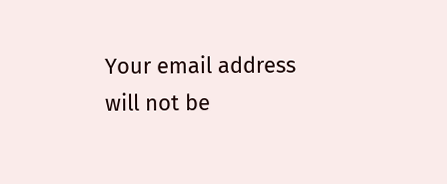Your email address will not be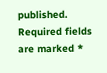published. Required fields are marked *